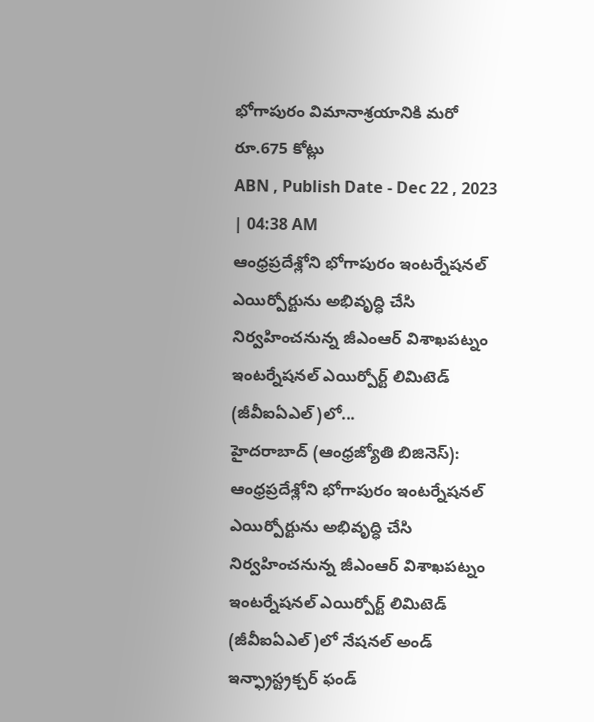భోగాపురం విమానాశ్రయానికి మరో రూ.675 కోట్లు
ABN , Publish Date - Dec 22 , 2023 | 04:38 AM
ఆంధ్రప్రదేశ్లోని భోగాపురం ఇంటర్నేషనల్ ఎయిర్పోర్టును అభివృద్ధి చేసి నిర్వహించనున్న జీఎంఆర్ విశాఖపట్నం ఇంటర్నేషనల్ ఎయిర్పోర్ట్ లిమిటెడ్ (జీవీఐఏఎల్)లో...
హైదరాబాద్ (ఆంధ్రజ్యోతి బిజినెస్): ఆంధ్రప్రదేశ్లోని భోగాపురం ఇంటర్నేషనల్ ఎయిర్పోర్టును అభివృద్ధి చేసి నిర్వహించనున్న జీఎంఆర్ విశాఖపట్నం ఇంటర్నేషనల్ ఎయిర్పోర్ట్ లిమిటెడ్ (జీవీఐఏఎల్)లో నేషనల్ అండ్ ఇన్ఫ్రాస్ట్రక్చర్ ఫండ్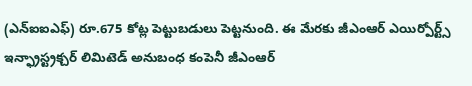(ఎన్ఐఐఎఫ్) రూ.675 కోట్ల పెట్టుబడులు పెట్టనుంది. ఈ మేరకు జీఎంఆర్ ఎయిర్పోర్ట్స్ ఇన్ఫ్రాస్ట్రక్చర్ లిమిటెడ్ అనుబంధ కంపెనీ జీఎంఆర్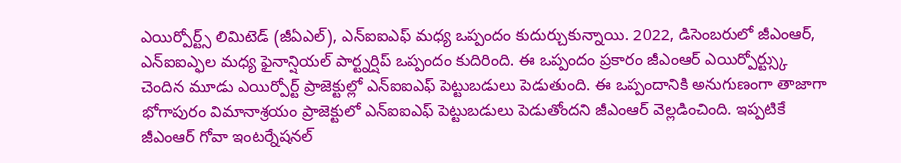ఎయిర్పోర్ట్స్ లిమిటెడ్ (జీఏఎల్), ఎన్ఐఐఎఫ్ మధ్య ఒప్పందం కుదుర్చుకున్నాయి. 2022, డిసెంబరులో జీఎంఆర్, ఎన్ఐఐఎ్ఫల మధ్య ఫైనాన్షియల్ పార్ట్నర్షిప్ ఒప్పందం కుదిరింది. ఈ ఒప్పందం ప్రకారం జీఎంఆర్ ఎయిర్పోర్ట్స్కు చెందిన మూడు ఎయిర్పోర్ట్ ప్రాజెక్టుల్లో ఎన్ఐఐఎఫ్ పెట్టుబడులు పెడుతుంది. ఈ ఒప్పందానికి అనుగుణంగా తాజాగా భోగాపురం విమానాశ్రయం ప్రాజెక్టులో ఎన్ఐఐఎఫ్ పెట్టుబడులు పెడుతోందని జీఎంఆర్ వెల్లడించింది. ఇప్పటికే జీఎంఆర్ గోవా ఇంటర్నేషనల్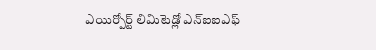ఎయిర్పోర్ట్ లిమిటెడ్లో ఎన్ఐఐఎఫ్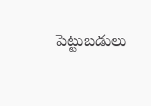పెట్టుబడులు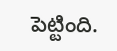పెట్టింది.